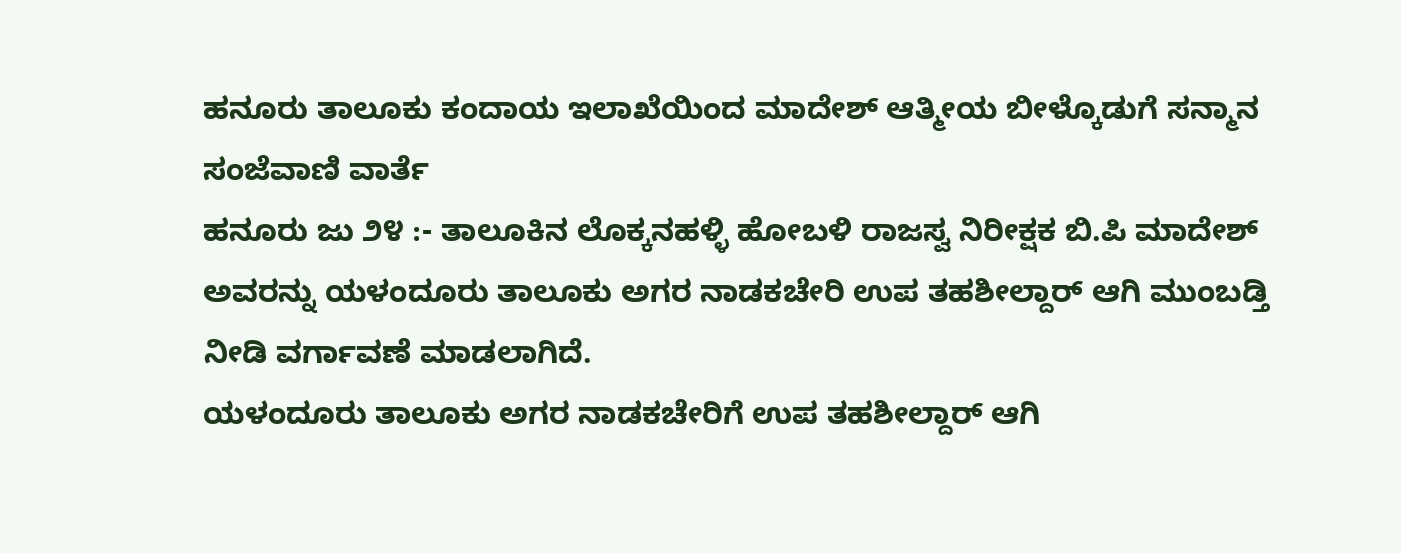ಹನೂರು ತಾಲೂಕು ಕಂದಾಯ ಇಲಾಖೆಯಿಂದ ಮಾದೇಶ್ ಆತ್ಮೀಯ ಬೀಳ್ಕೊಡುಗೆ ಸನ್ಮಾನ
ಸಂಜೆವಾಣಿ ವಾರ್ತೆ
ಹನೂರು ಜು ೨೪ :- ತಾಲೂಕಿನ ಲೊಕ್ಕನಹಳ್ಳಿ ಹೋಬಳಿ ರಾಜಸ್ವ ನಿರೀಕ್ಷಕ ಬಿ.ಪಿ ಮಾದೇಶ್ ಅವರನ್ನು ಯಳಂದೂರು ತಾಲೂಕು ಅಗರ ನಾಡಕಚೇರಿ ಉಪ ತಹಶೀಲ್ದಾರ್ ಆಗಿ ಮುಂಬಡ್ತಿ ನೀಡಿ ವರ್ಗಾವಣೆ ಮಾಡಲಾಗಿದೆ.
ಯಳಂದೂರು ತಾಲೂಕು ಅಗರ ನಾಡಕಚೇರಿಗೆ ಉಪ ತಹಶೀಲ್ದಾರ್ ಆಗಿ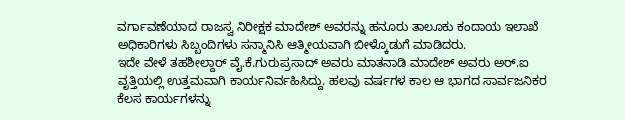ವರ್ಗಾವಣೆಯಾದ ರಾಜಸ್ವ ನಿರೀಕ್ಷಕ ಮಾದೇಶ್ ಅವರನ್ನು ಹನೂರು ತಾಲೂಕು ಕಂದಾಯ ಇಲಾಖೆ ಅಧಿಕಾರಿಗಳು ಸಿಬ್ಬಂದಿಗಳು ಸನ್ಮಾನಿಸಿ ಆತ್ಮೀಯವಾಗಿ ಬೀಳ್ಕೊಡುಗೆ ಮಾಡಿದರು.
ಇದೇ ವೇಳೆ ತಹಶೀಲ್ದಾರ್ ವೈ.ಕೆ.ಗುರುಪ್ರಸಾದ್ ಅವರು ಮಾತನಾಡಿ ಮಾದೇಶ್ ಅವರು ಅರ್.ಐ ವೃತ್ತಿಯಲ್ಲಿ ಉತ್ತಮವಾಗಿ ಕಾರ್ಯನಿರ್ವಹಿಸಿದ್ದು. ಹಲವು ವರ್ಷಗಳ ಕಾಲ ಆ ಭಾಗದ ಸಾರ್ವಜನಿಕರ ಕೆಲಸ ಕಾರ್ಯಗಳನ್ನು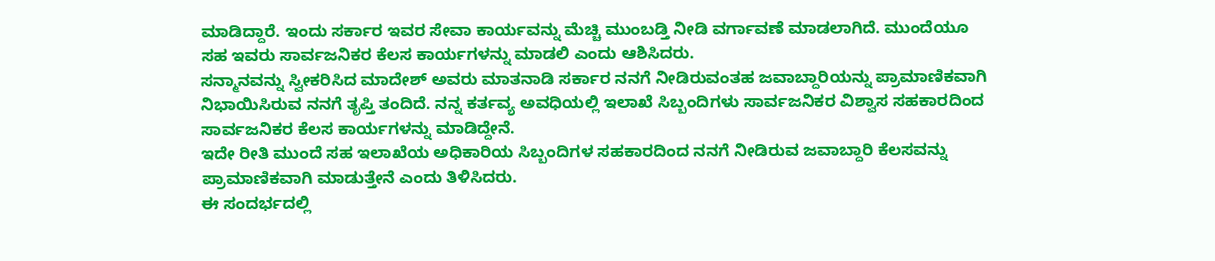ಮಾಡಿದ್ದಾರೆ. ಇಂದು ಸರ್ಕಾರ ಇವರ ಸೇವಾ ಕಾರ್ಯವನ್ನು ಮೆಚ್ಚಿ ಮುಂಬಡ್ತಿ ನೀಡಿ ವರ್ಗಾವಣೆ ಮಾಡಲಾಗಿದೆ. ಮುಂದೆಯೂ ಸಹ ಇವರು ಸಾರ್ವಜನಿಕರ ಕೆಲಸ ಕಾರ್ಯಗಳನ್ನು ಮಾಡಲಿ ಎಂದು ಆಶಿಸಿದರು.
ಸನ್ಮಾನವನ್ನು ಸ್ವೀಕರಿಸಿದ ಮಾದೇಶ್ ಅವರು ಮಾತನಾಡಿ ಸರ್ಕಾರ ನನಗೆ ನೀಡಿರುವಂತಹ ಜವಾಬ್ದಾರಿಯನ್ನು ಪ್ರಾಮಾಣಿಕವಾಗಿ ನಿಭಾಯಿಸಿರುವ ನನಗೆ ತೃಪ್ತಿ ತಂದಿದೆ. ನನ್ನ ಕರ್ತವ್ಯ ಅವಧಿಯಲ್ಲಿ ಇಲಾಖೆ ಸಿಬ್ಬಂದಿಗಳು ಸಾರ್ವಜನಿಕರ ವಿಶ್ವಾಸ ಸಹಕಾರದಿಂದ ಸಾರ್ವಜನಿಕರ ಕೆಲಸ ಕಾರ್ಯಗಳನ್ನು ಮಾಡಿದ್ದೇನೆ.
ಇದೇ ರೀತಿ ಮುಂದೆ ಸಹ ಇಲಾಖೆಯ ಅಧಿಕಾರಿಯ ಸಿಬ್ಬಂದಿಗಳ ಸಹಕಾರದಿಂದ ನನಗೆ ನೀಡಿರುವ ಜವಾಬ್ದಾರಿ ಕೆಲಸವನ್ನು ಪ್ರಾಮಾಣಿಕವಾಗಿ ಮಾಡುತ್ತೇನೆ ಎಂದು ತಿಳಿಸಿದರು.
ಈ ಸಂದರ್ಭದಲ್ಲಿ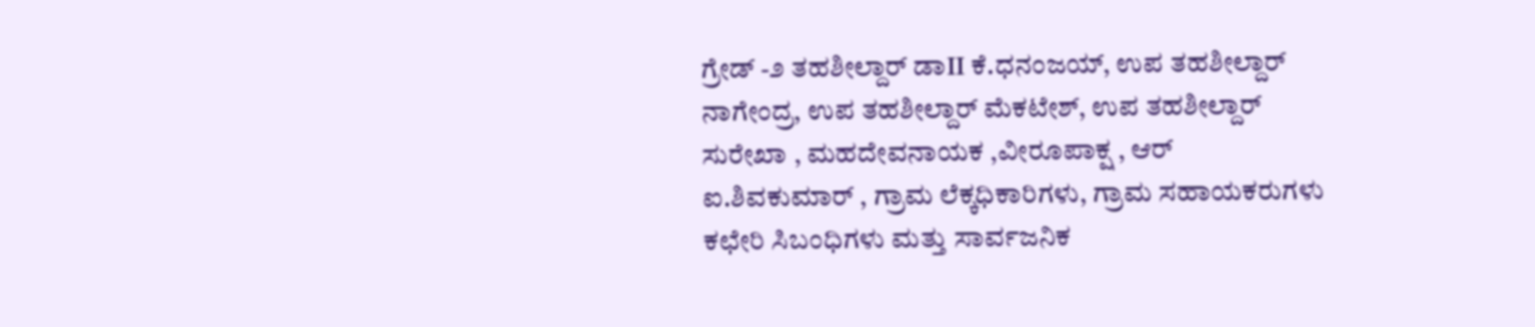ಗ್ರೇಡ್ -೨ ತಹಶೀಲ್ದಾರ್ ಡಾII ಕೆ.ಧನಂಜಯ್, ಉಪ ತಹಶೀಲ್ದಾರ್ ನಾಗೇಂದ್ರ, ಉಪ ತಹಶೀಲ್ದಾರ್ ಮೆಕಟೇಶ್, ಉಪ ತಹಶೀಲ್ದಾರ್ ಸುರೇಖಾ , ಮಹದೇವನಾಯಕ ,ವೀರೂಪಾಕ್ಷ , ಆರ್ ಐ.ಶಿವಕುಮಾರ್ , ಗ್ರಾಮ ಲೆಕ್ಕಧಿಕಾರಿಗಳು, ಗ್ರಾಮ ಸಹಾಯಕರುಗಳು ಕಛೇರಿ ಸಿಬಂಧಿಗಳು ಮತ್ತು ಸಾರ್ವಜನಿಕ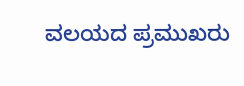ವಲಯದ ಪ್ರಮುಖರು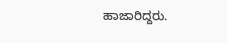ಹಾಜಾರಿದ್ದರು.